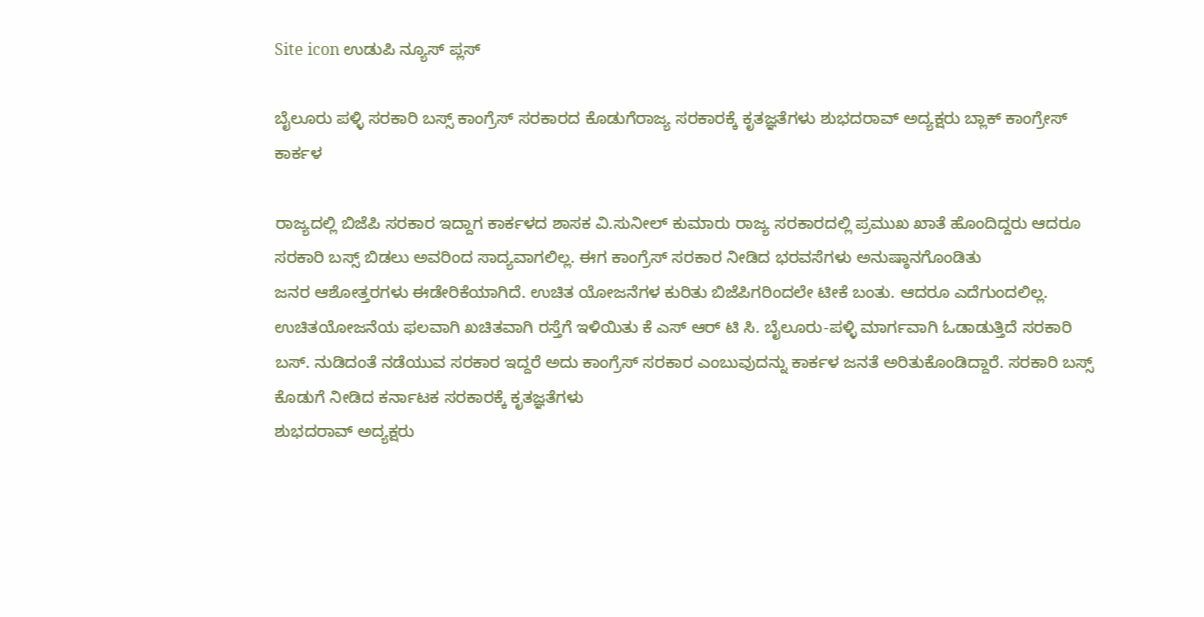Site icon ಉಡುಪಿ ನ್ಯೂಸ್ ಪ್ಲಸ್

ಬೈಲೂರು ಪಳ್ಳಿ ಸರಕಾರಿ ಬಸ್ಸ್ ಕಾಂಗ್ರೆಸ್ ಸರಕಾರದ ಕೊಡುಗೆರಾಜ್ಯ ಸರಕಾರಕ್ಕೆ ಕೃತಜ್ಞತೆಗಳು ಶುಭದರಾವ್ ಅದ್ಯಕ್ಷರು ಬ್ಲಾಕ್ ಕಾಂಗ್ರೇಸ್ ಕಾರ್ಕಳ

ರಾಜ್ಯದಲ್ಲಿ ಬಿಜೆಪಿ ಸರಕಾರ ಇದ್ದಾಗ ಕಾರ್ಕಳದ ಶಾಸಕ ವಿ.ಸುನೀಲ್ ಕುಮಾರು ರಾಜ್ಯ ಸರಕಾರದಲ್ಲಿ ಪ್ರಮುಖ ಖಾತೆ ಹೊಂದಿದ್ದರು ಆದರೂ ಸರಕಾರಿ ಬಸ್ಸ್ ಬಿಡಲು ಅವರಿಂದ ಸಾದ್ಯವಾಗಲಿಲ್ಲ. ಈಗ ಕಾಂಗ್ರೆಸ್ ಸರಕಾರ ನೀಡಿದ ಭರವಸೆಗಳು ಅನುಷ್ಠಾನಗೊಂಡಿತು
ಜನರ ಆಶೋತ್ತರಗಳು ಈಡೇರಿಕೆಯಾಗಿದೆ. ಉಚಿತ ಯೋಜನೆಗಳ ಕುರಿತು ಬಿಜೆಪಿಗರಿಂದಲೇ ಟೀಕೆ ಬಂತು. ಆದರೂ ಎದೆಗುಂದಲಿಲ್ಲ. ಉಚಿತಯೋಜನೆಯ ಫಲವಾಗಿ ಖಚಿತವಾಗಿ ರಸ್ತೆಗೆ ಇಳಿಯಿತು ಕೆ ಎಸ್ ಆರ್ ಟಿ ಸಿ. ಬೈಲೂರು-ಪಳ್ಳಿ ಮಾರ್ಗವಾಗಿ ಓಡಾಡುತ್ತಿದೆ ಸರಕಾರಿ ಬಸ್. ನುಡಿದಂತೆ ನಡೆಯುವ ಸರಕಾರ ಇದ್ದರೆ ಅದು ಕಾಂಗ್ರೆಸ್ ಸರಕಾರ ಎಂಬುವುದನ್ನು ಕಾರ್ಕಳ ಜನತೆ ಅರಿತುಕೊಂಡಿದ್ದಾರೆ. ಸರಕಾರಿ ಬಸ್ಸ್ ಕೊಡುಗೆ ನೀಡಿದ ಕರ್ನಾಟಕ ಸರಕಾರಕ್ಕೆ ಕೃತಜ್ಞತೆಗಳು
ಶುಭದರಾವ್ ಅದ್ಯಕ್ಷರು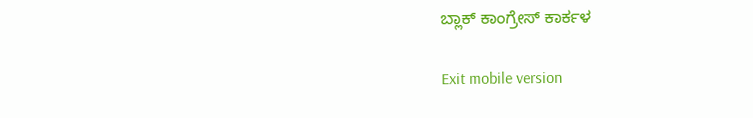ಬ್ಲಾಕ್ ಕಾಂಗ್ರೇಸ್ ಕಾರ್ಕಳ

Exit mobile version